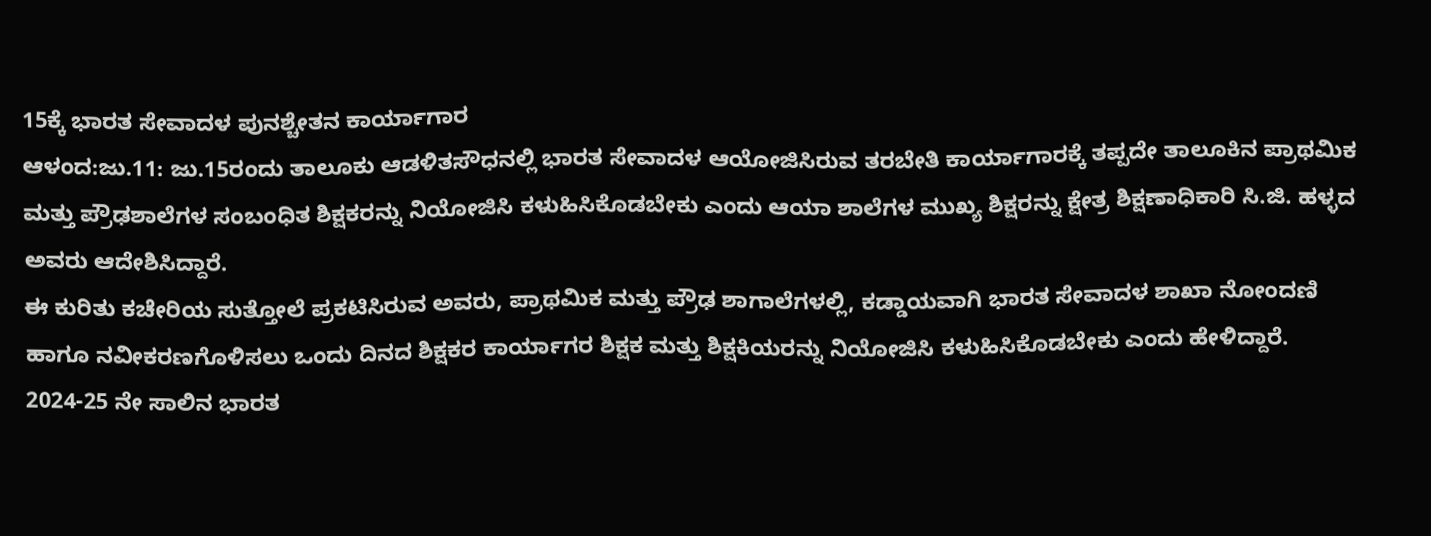15ಕ್ಕೆ ಭಾರತ ಸೇವಾದಳ ಪುನಶ್ಚೇತನ ಕಾರ್ಯಾಗಾರ
ಆಳಂದ:ಜು.11: ಜು.15ರಂದು ತಾಲೂಕು ಆಡಳಿತಸೌಧನಲ್ಲಿ ಭಾರತ ಸೇವಾದಳ ಆಯೋಜಿಸಿರುವ ತರಬೇತಿ ಕಾರ್ಯಾಗಾರಕ್ಕೆ ತಪ್ಪದೇ ತಾಲೂಕಿನ ಪ್ರಾಥಮಿಕ ಮತ್ತು ಪ್ರೌಢಶಾಲೆಗಳ ಸಂಬಂಧಿತ ಶಿಕ್ಷಕರನ್ನು ನಿಯೋಜಿಸಿ ಕಳುಹಿಸಿಕೊಡಬೇಕು ಎಂದು ಆಯಾ ಶಾಲೆಗಳ ಮುಖ್ಯ ಶಿಕ್ಷರನ್ನು ಕ್ಷೇತ್ರ ಶಿಕ್ಷಣಾಧಿಕಾರಿ ಸಿ.ಜಿ. ಹಳ್ಳದ ಅವರು ಆದೇಶಿಸಿದ್ದಾರೆ.
ಈ ಕುರಿತು ಕಚೇರಿಯ ಸುತ್ತೋಲೆ ಪ್ರಕಟಿಸಿರುವ ಅವರು, ಪ್ರಾಥಮಿಕ ಮತ್ತು ಪ್ರೌಢ ಶಾಗಾಲೆಗಳಲ್ಲಿ, ಕಡ್ಡಾಯವಾಗಿ ಭಾರತ ಸೇವಾದಳ ಶಾಖಾ ನೋಂದಣಿ ಹಾಗೂ ನವೀಕರಣಗೊಳಿಸಲು ಒಂದು ದಿನದ ಶಿಕ್ಷಕರ ಕಾರ್ಯಾಗರ ಶಿಕ್ಷಕ ಮತ್ತು ಶಿಕ್ಷಕಿಯರನ್ನು ನಿಯೋಜಿಸಿ ಕಳುಹಿಸಿಕೊಡಬೇಕು ಎಂದು ಹೇಳಿದ್ದಾರೆ.
2024-25 ನೇ ಸಾಲಿನ ಭಾರತ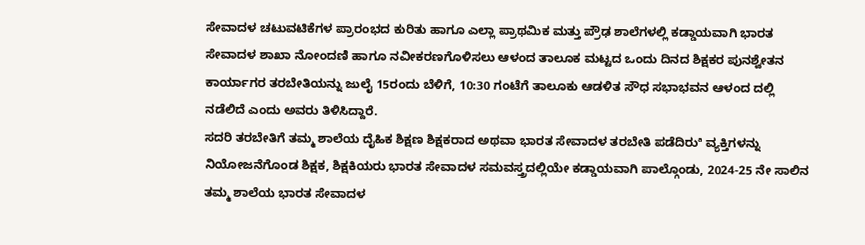ಸೇವಾದಳ ಚಟುವಟಿಕೆಗಳ ಪ್ರಾರಂಭದ ಕುರಿತು ಹಾಗೂ ಎಲ್ಲಾ ಪ್ರಾಥಮಿಕ ಮತ್ತು ಪ್ರೌಢ ಶಾಲೆಗಳಲ್ಲಿ ಕಡ್ಡಾಯವಾಗಿ ಭಾರತ ಸೇವಾದಳ ಶಾಖಾ ನೋಂದಣಿ ಹಾಗೂ ನವೀಕರಣಗೊಳಿಸಲು ಆಳಂದ ತಾಲೂಕ ಮಟ್ಟದ ಒಂದು ದಿನದ ಶಿಕ್ಷಕರ ಪುನಶ್ವೇತನ ಕಾರ್ಯಾಗರ ತರಬೇತಿಯನ್ನು ಜುಲೈ 15ರಂದು ಬೆಳಿಗೆ, 10:30 ಗಂಟೆಗೆ ತಾಲೂಕು ಆಡಳಿತ ಸೌಧ ಸಭಾಭವನ ಆಳಂದ ದಲ್ಲಿ ನಡೆಲಿದೆ ಎಂದು ಅವರು ತಿಳಿಸಿದ್ದಾರೆ.
ಸದರಿ ತರಬೇತಿಗೆ ತಮ್ಮ ಶಾಲೆಯ ದೈಹಿಕ ಶಿಕ್ಷಣ ಶಿಕ್ಷಕರಾದ ಅಥವಾ ಭಾರತ ಸೇವಾದಳ ತರಬೇತಿ ಪಡೆದಿರುª ವ್ಯಕ್ತಿಗಳನ್ನು ನಿಯೋಜನೆಗೊಂಡ ಶಿಕ್ಷಕ, ಶಿಕ್ಷಕಿಯರು ಭಾರತ ಸೇವಾದಳ ಸಮವಸ್ತ್ರದಲ್ಲಿಯೇ ಕಡ್ಡಾಯವಾಗಿ ಪಾಲ್ಗೊಂಡು, 2024-25 ನೇ ಸಾಲಿನ ತಮ್ಮ ಶಾಲೆಯ ಭಾರತ ಸೇವಾದಳ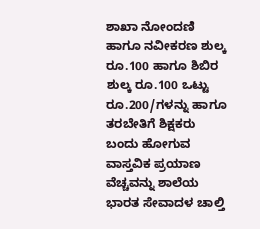ಶಾಖಾ ನೋಂದಣಿ ಹಾಗೂ ನವೀಕರಣ ಶುಲ್ಕ ರೂ.100 ಹಾಗೂ ಶಿಬಿರ ಶುಲ್ಕ ರೂ.100 ಒಟ್ಟು ರೂ.200/ಗಳನ್ನು ಹಾಗೂ ತರಬೇತಿಗೆ ಶಿಕ್ಷಕರು ಬಂದು ಹೋಗುವ ವಾಸ್ತವಿಕ ಪ್ರಯಾಣ ವೆಚ್ಚವನ್ನು ಶಾಲೆಯ ಭಾರತ ಸೇವಾದಳ ಚಾಲ್ತಿ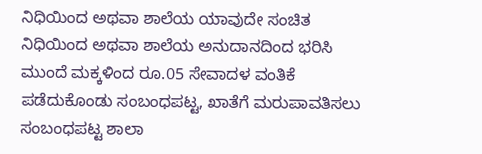ನಿಧಿಯಿಂದ ಅಥವಾ ಶಾಲೆಯ ಯಾವುದೇ ಸಂಚಿತ ನಿಧಿಯಿಂದ ಅಥವಾ ಶಾಲೆಯ ಅನುದಾನದಿಂದ ಭರಿಸಿ ಮುಂದೆ ಮಕ್ಕಳಿಂದ ರೂ.05 ಸೇವಾದಳ ವಂತಿಕೆ ಪಡೆದುಕೊಂಡು ಸಂಬಂಧಪಟ್ಟ, ಖಾತೆಗೆ ಮರುಪಾವತಿಸಲು ಸಂಬಂಧಪಟ್ಟ ಶಾಲಾ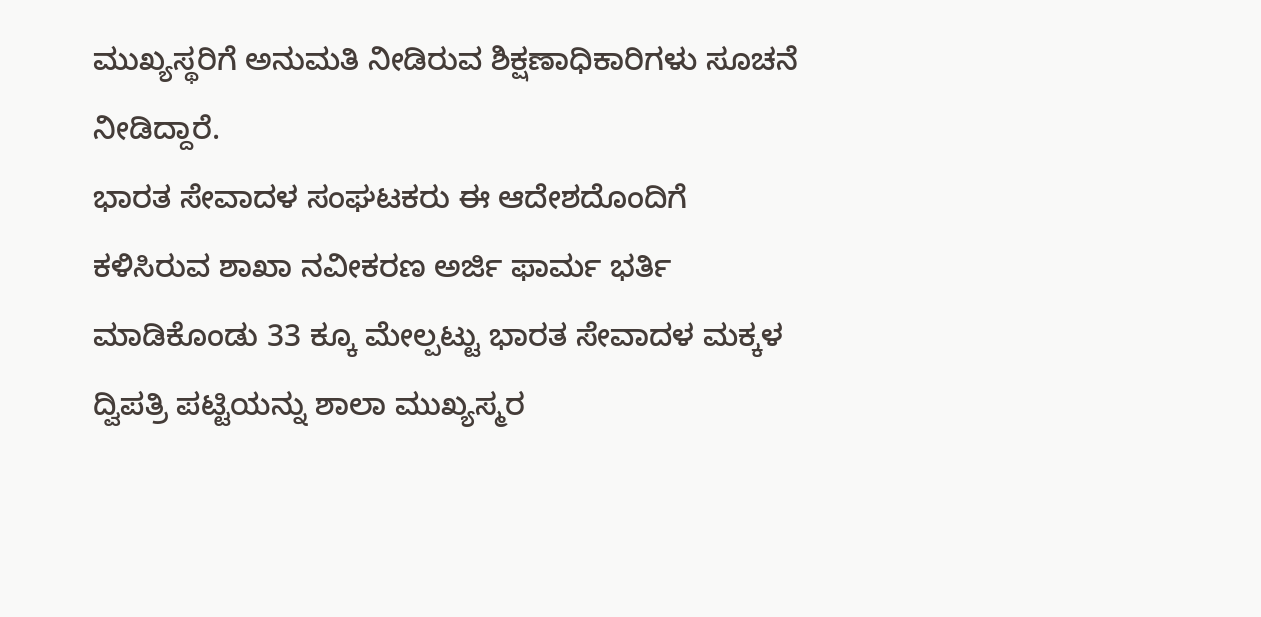ಮುಖ್ಯಸ್ಥರಿಗೆ ಅನುಮತಿ ನೀಡಿರುವ ಶಿಕ್ಷಣಾಧಿಕಾರಿಗಳು ಸೂಚನೆ ನೀಡಿದ್ದಾರೆ.
ಭಾರತ ಸೇವಾದಳ ಸಂಘಟಕರು ಈ ಆದೇಶದೊಂದಿಗೆ ಕಳಿಸಿರುವ ಶಾಖಾ ನವೀಕರಣ ಅರ್ಜಿ ಫಾರ್ಮ ಭರ್ತಿ ಮಾಡಿಕೊಂಡು 33 ಕ್ಕೂ ಮೇಲ್ಪಟ್ಟು ಭಾರತ ಸೇವಾದಳ ಮಕ್ಕಳ ದ್ವಿಪತ್ರಿ ಪಟ್ಟಿಯನ್ನು ಶಾಲಾ ಮುಖ್ಯಸ್ಮರ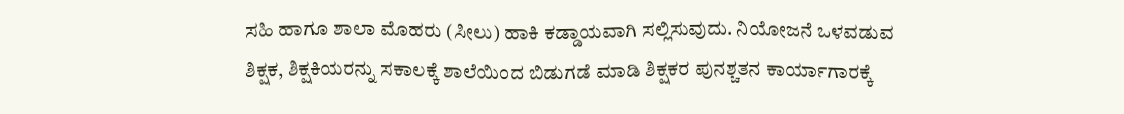ಸಹಿ ಹಾಗೂ ಶಾಲಾ ಮೊಹರು (ಸೀಲು) ಹಾಕಿ ಕಡ್ಡಾಯವಾಗಿ ಸಲ್ಲಿಸುವುದು. ನಿಯೋಜನೆ ಒಳವಡುವ ಶಿಕ್ಷಕ, ಶಿಕ್ಷಕಿಯರನ್ನು ಸಕಾಲಕ್ಕೆ ಶಾಲೆಯಿಂದ ಬಿಡುಗಡೆ ಮಾಡಿ ಶಿಕ್ಷಕರ ಪುನಶ್ಚತನ ಕಾರ್ಯಾಗಾರಕ್ಕೆ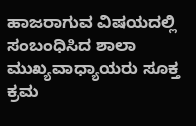ಹಾಜರಾಗುವ ವಿಷಯದಲ್ಲಿ ಸಂಬಂಧಿಸಿದ ಶಾಲಾ ಮುಖ್ಯವಾಧ್ಯಾಯರು ಸೂಕ್ತ ಕ್ರಮ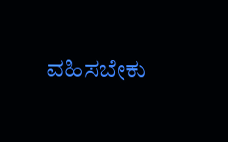ವಹಿಸಬೇಕು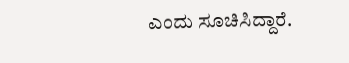ಎಂದು ಸೂಚಿಸಿದ್ದಾರೆ.